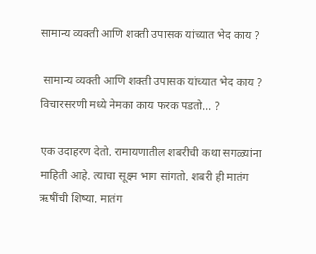सामान्य व्यक्ती आणि शक्ती उपासक यांच्यात भेद काय ?

 सामान्य व्यक्ती आणि शक्ती उपासक यांच्यात भेद काय ? विचारसरणी मध्ये नेमका काय फरक पडतो... ?

एक उदाहरण देतो. रामायणातील शबरीची कथा सगळ्यांना माहिती आहे. त्याचा सूक्ष्म भाग सांगतो. शबरी ही मातंग ऋषींची शिष्या. मातंग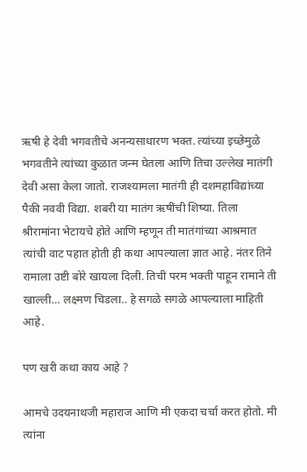ऋषी हे देवी भगवतीचे अनन्यसाधारण भक्त. त्यांच्या इच्छेमुळे भगवतीने त्यांच्या कुळात जन्म घेतला आणि तिचा उल्लेख मातंगी देवी असा केला जातो. राजश्यामला मातंगी ही दशमहाविद्यांच्या पैकी नववी विद्या. शबरी या मातंग ऋषींची शिष्या. तिला श्रीरामांना भेटायचे होते आणि म्हणून ती मातंगांच्या आश्रमात त्यांची वाट पहात होती ही कथा आपल्याला ज्ञात आहे. नंतर तिने रामाला उष्टी बोरे खायला दिली. तिची परम भक्ती पाहून रामाने ती खाल्ली... लक्ष्मण चिडला.. हे सगळे सगळे आपल्याला माहिती आहे.

पण खरी कथा काय आहे ?

आमचे उदयनाथजी महाराज आणि मी एकदा चर्चा करत होतो. मी त्यांना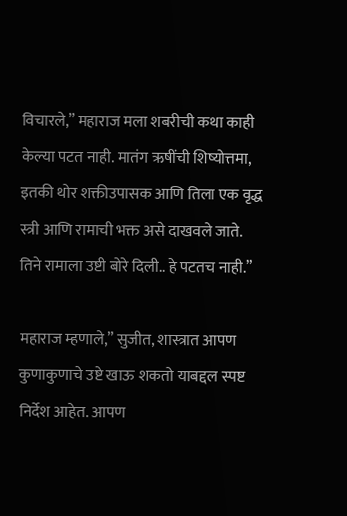विचारले,” महाराज मला शबरीची कथा काही केल्या पटत नाही. मातंग ऋषींची शिष्योत्तमा, इतकी थोर शक्तीउपासक आणि तिला एक वृद्ध स्त्री आणि रामाची भक्त असे दाखवले जाते. तिने रामाला उष्टी बोरे दिली.. हे पटतच नाही.”

महाराज म्हणाले,” सुजीत, शास्त्रात आपण कुणाकुणाचे उष्टे खाऊ शकतो याबद्दल स्पष्ट निर्देश आहेत. आपण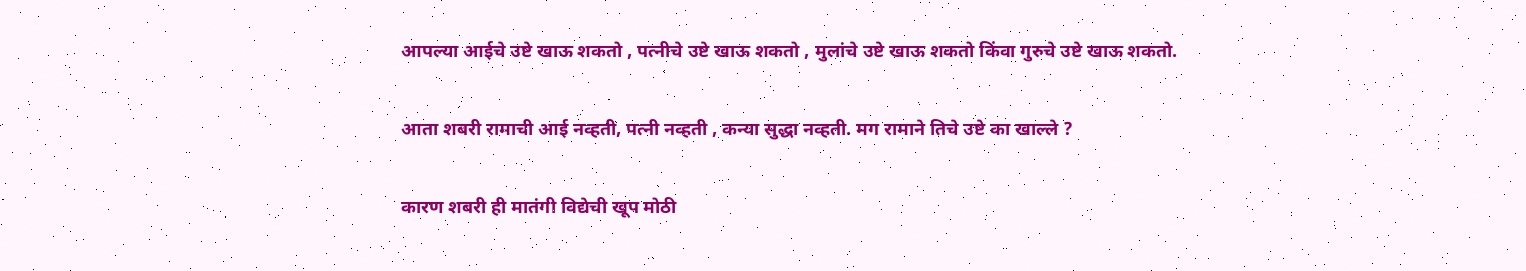आपल्या आईचे उष्टे खाऊ शकतो , पत्नीचे उष्टे खाऊ शकतो , मुलांचे उष्टे खाऊ शकतो किंवा गुरुचे उष्टे खाऊ शकतो.

आता शबरी रामाची आई नव्हती, पत्नी नव्हती , कन्या सुद्धा नव्हती. मग रामाने तिचे उष्टे का खाल्ले ?

कारण शबरी ही मातंगी विद्येची खूप मोठी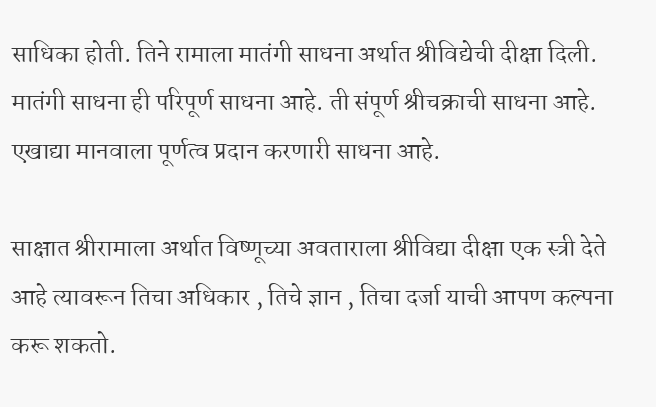साधिका होती. तिने रामाला मातंगी साधना अर्थात श्रीविद्येची दीक्षा दिली. मातंगी साधना ही परिपूर्ण साधना आहे. ती संपूर्ण श्रीचक्राची साधना आहे. एखाद्या मानवाला पूर्णत्व प्रदान करणारी साधना आहे.

साक्षात श्रीरामाला अर्थात विष्णूच्या अवताराला श्रीविद्या दीक्षा एक स्त्री देते आहे त्यावरून तिचा अधिकार , तिचे ज्ञान , तिचा दर्जा याची आपण कल्पना करू शकतो.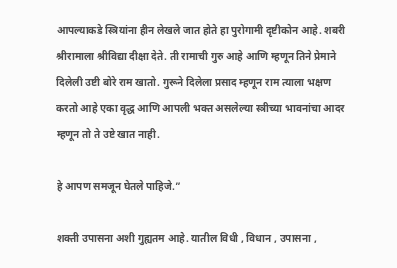आपल्याकडे स्त्रियांना हीन लेखले जात होते हा पुरोगामी दृष्टीकोन आहे. शबरी श्रीरामाला श्रीविद्या दीक्षा देते. ती रामाची गुरु आहे आणि म्हणून तिने प्रेमाने दिलेली उष्टी बोरे राम खातो. गुरूने दिलेला प्रसाद म्हणून राम त्याला भक्षण करतो आहे एका वृद्ध आणि आपली भक्त असलेल्या स्त्रीच्या भावनांचा आदर म्हणून तो ते उष्टे खात नाही.

हे आपण समजून घेतले पाहिजे.”

शक्ती उपासना अशी गुह्यतम आहे. यातील विधी , विधान , उपासना ,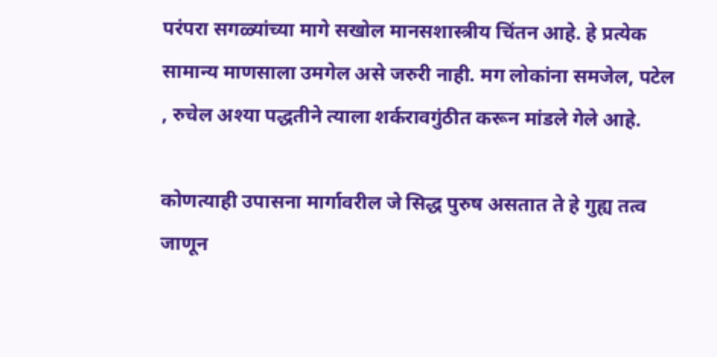परंपरा सगळ्यांच्या मागे सखोल मानसशास्त्रीय चिंतन आहे. हे प्रत्येक सामान्य माणसाला उमगेल असे जरुरी नाही. मग लोकांना समजेल, पटेल , रुचेल अश्या पद्धतीने त्याला शर्करावगुंठीत करून मांडले गेले आहे.

कोणत्याही उपासना मार्गावरील जे सिद्ध पुरुष असतात ते हे गुह्य तत्व जाणून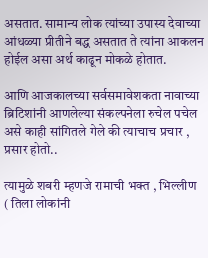असतात. सामान्य लोक त्यांच्या उपास्य देवाच्या आंधळ्या प्रीतीने बद्ध असतात ते त्यांना आकलन होईल असा अर्थ काढून मोकळे होतात.

आणि आजकालच्या सर्वसमावेशकता नावाच्या ब्रिटिशांनी आणलेल्या संकल्पनेला रुचेल पचेल असे काही सांगितले गेले की त्याचाच प्रचार , प्रसार होतो..

त्यामुळे शबरी म्हणजे रामाची भक्त , भिल्लीण ( तिला लोकांनी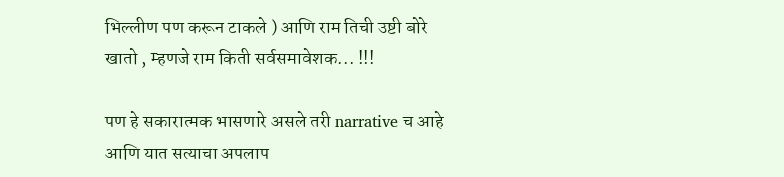भिल्लीण पण करून टाकले ) आणि राम तिची उष्टी बोरे खातो , म्हणजे राम किती सर्वसमावेशक... !!!

पण हे सकारात्मक भासणारे असले तरी narrative च आहे आणि यात सत्याचा अपलाप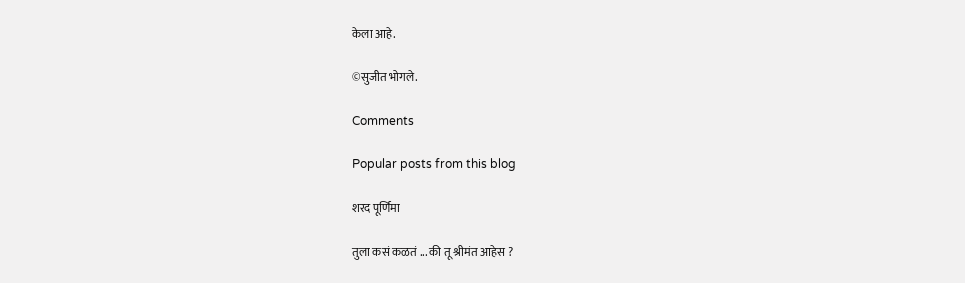केला आहे.

©सुजीत भोगले.

Comments

Popular posts from this blog

शरद पूर्णिमा

तुला कसं कळतं ... की तू श्रीमंत आहेस ?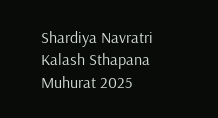Shardiya Navratri Kalash Sthapana Muhurat 2025